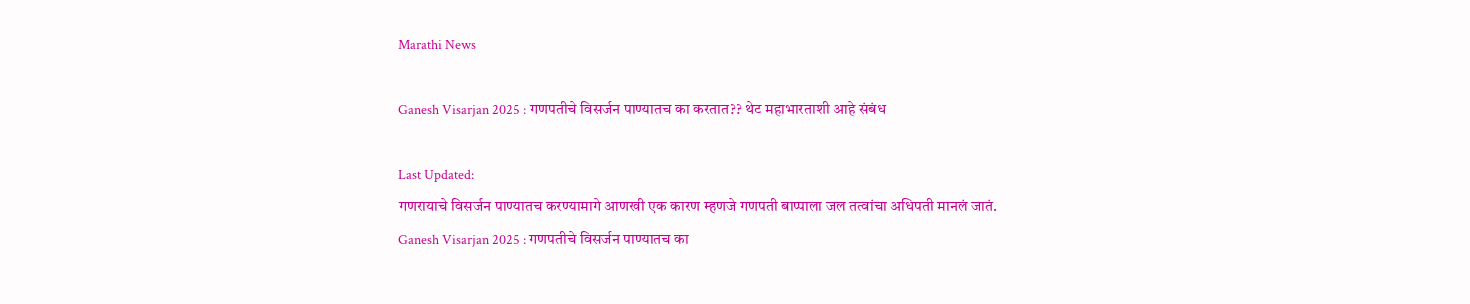Marathi News

Ganesh Visarjan 2025 : गणपतीचे विसर्जन पाण्यातच का करतात?? थेट महाभारताशी आहे संबंध

Last Updated:
गणरायाचे विसर्जन पाण्यातच करण्यामागे आणखी एक कारण म्हणजे गणपती बाप्पाला जल तत्वांचा अधिपती मानलं जातं.
Ganesh Visarjan 2025 : गणपतीचे विसर्जन पाण्यातच का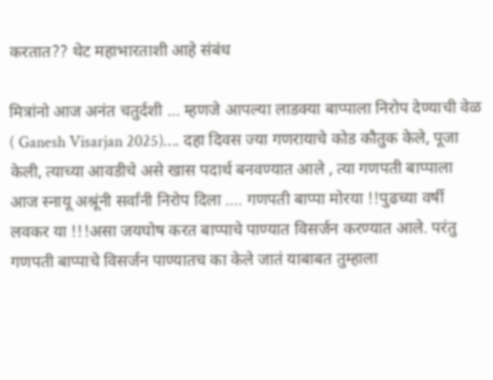करतात?? थेट महाभारताशी आहे संबंध

मित्रांनो आज अनंत चतुर्दशी … म्हणजे आपल्या लाडक्या बाप्पाला निरोप देण्याची वेळ ( Ganesh Visarjan 2025)…. दहा दिवस ज्या गणरायाचे कोड कौतुक केले, पूजा केली, त्याच्या आवडीचे असे खास पदार्थ बनवण्यात आले , त्या गणपती बाप्पाला आज स्नायू अश्रूंनी सर्वांनी निरोप दिला …. गणपती बाप्पा मोरया !!पुढच्या वर्षी लवकर या !!!असा जयघोष करत बाप्पाचे पाण्यात विसर्जन करण्यात आले. परंतु गणपती बाप्पाचे विसर्जन पाण्यातच का केले जातं याबाबत तुम्हाला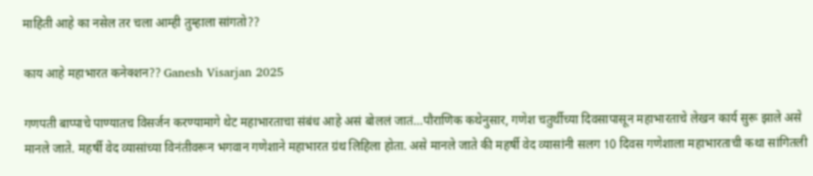माहिती आहे का नसेल तर चला आम्ही तुम्हाला सांगतो??

काय आहे महाभारत कनेक्शन?? Ganesh Visarjan 2025

गणपती बाप्पाचे पाण्यातच विसर्जन करण्यामागे थेट महाभारताचा संबंध आहे असं बोललं जातं…पौराणिक कथेनुसार, गणेश चतुर्थीच्या दिवसापासून महाभारताचे लेखन कार्य सुरू झाले असे मानले जाते. महर्षी वेद व्यासांच्या विनंतीवरून भगवान गणेशाने महाभारत ग्रंथ लिहिला होता. असे मानले जाते की महर्षी वेद व्यासांनी सलग 10 दिवस गणेशाला महाभारताची कथा सांगितली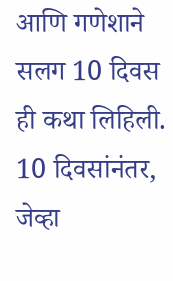आणि गणेशाने सलग 10 दिवस ही कथा लिहिली. 10 दिवसांनंतर, जेव्हा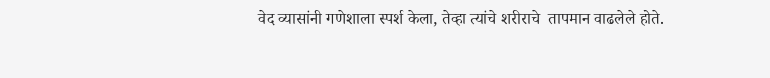वेद व्यासांनी गणेशाला स्पर्श केला, तेव्हा त्यांचे शरीराचे  तापमान वाढलेले होते.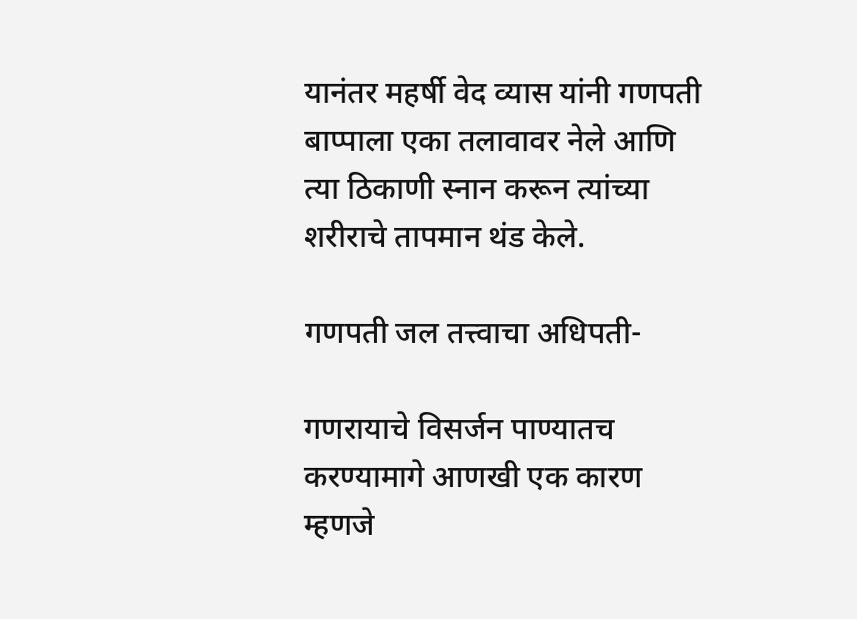यानंतर महर्षी वेद व्यास यांनी गणपती बाप्पाला एका तलावावर नेले आणि त्या ठिकाणी स्नान करून त्यांच्या शरीराचे तापमान थंड केले.

गणपती जल तत्त्वाचा अधिपती-

गणरायाचे विसर्जन पाण्यातच करण्यामागे आणखी एक कारण म्हणजे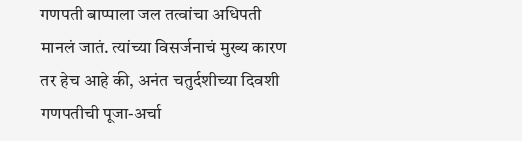गणपती बाप्पाला जल तत्वांचा अधिपती मानलं जातं. त्यांच्या विसर्जनाचं मुख्य कारण तर हेच आहे की, अनंत चतुर्दशीच्या दिवशी गणपतीची पूजा-अर्चा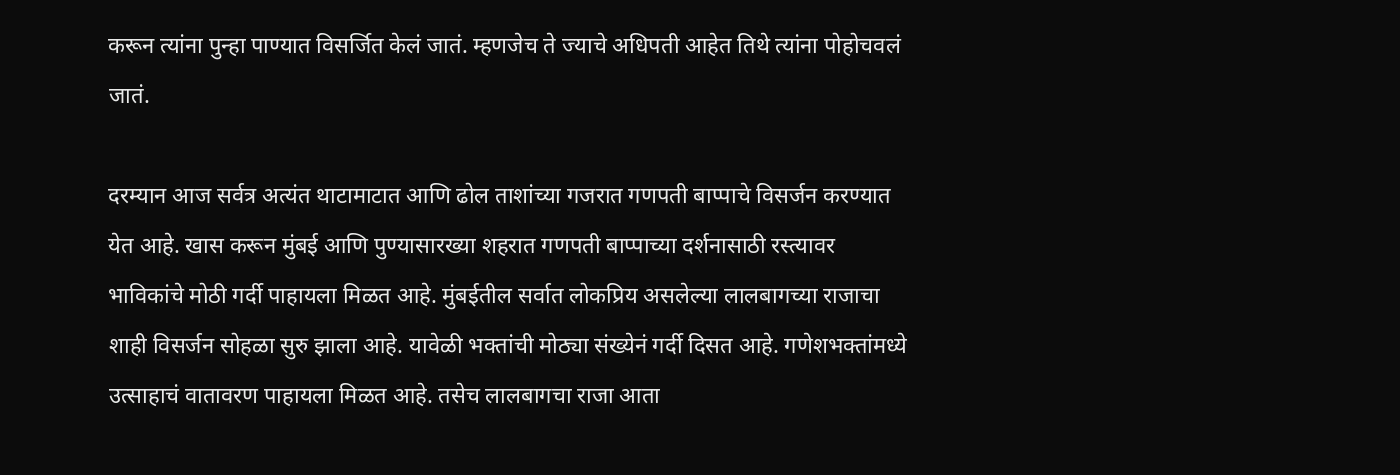करून त्यांना पुन्हा पाण्यात विसर्जित केलं जातं. म्हणजेच ते ज्याचे अधिपती आहेत तिथे त्यांना पोहोचवलं जातं.

दरम्यान आज सर्वत्र अत्यंत थाटामाटात आणि ढोल ताशांच्या गजरात गणपती बाप्पाचे विसर्जन करण्यात येत आहे. खास करून मुंबई आणि पुण्यासारख्या शहरात गणपती बाप्पाच्या दर्शनासाठी रस्त्यावर भाविकांचे मोठी गर्दी पाहायला मिळत आहे. मुंबईतील सर्वात लोकप्रिय असलेल्या लालबागच्या राजाचा शाही विसर्जन सोहळा सुरु झाला आहे. यावेळी भक्तांची मोठ्या संख्येनं गर्दी दिसत आहे. गणेशभक्तांमध्ये उत्साहाचं वातावरण पाहायला मिळत आहे. तसेच लालबागचा राजा आता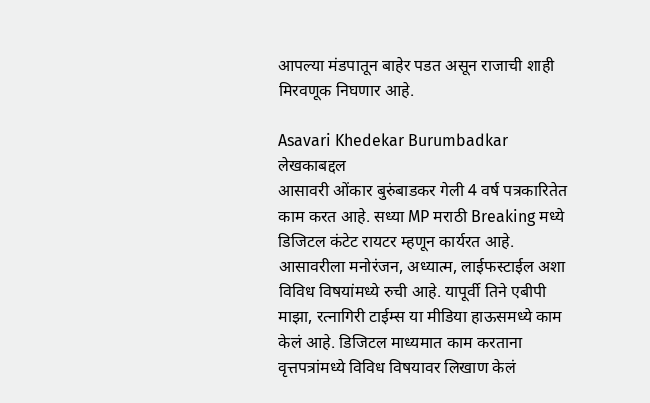आपल्या मंडपातून बाहेर पडत असून राजाची शाही मिरवणूक निघणार आहे.

Asavari Khedekar Burumbadkar
लेखकाबद्दल
आसावरी ओंकार बुरुंबाडकर गेली 4 वर्ष पत्रकारितेत काम करत आहे. सध्या MP मराठी Breaking मध्ये डिजिटल कंटेट रायटर म्हणून कार्यरत आहे. आसावरीला मनोरंजन, अध्यात्म, लाईफस्टाईल अशा विविध विषयांमध्ये रुची आहे. यापूर्वी तिने एबीपी माझा, रत्नागिरी टाईम्स या मीडिया हाऊसमध्ये काम केलं आहे. डिजिटल माध्यमात काम करताना वृत्तपत्रांमध्ये विविध विषयावर लिखाण केलं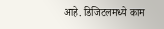आहे. डिजिटलमध्ये काम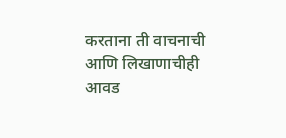करताना ती वाचनाची आणि लिखाणाचीही आवड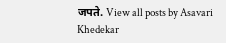जपते. View all posts by Asavari Khedekar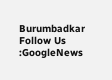Burumbadkar
Follow Us :GoogleNews